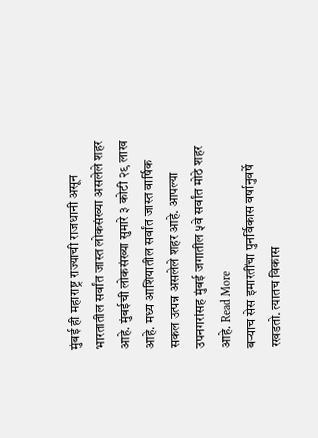मुंबई ही महाराष्ट्र राज्याची राजधानी असून भारतातील सर्वांत जास्त लोकसंख्या असलेले शहर आहे. मुंबईची लोकसंख्या सुमारे ३ कोटी २९ लाख आहे. मध्य आशियातील सर्वांत जास्त वार्षिक सकल उत्पन्न असलेले शहर आहे. आपल्या उपनगरांसह मुंबई जगातील ५वे सर्वांत मोठे शहर आहे. Read More
बऱ्याच सेस इमारतींचा पुनर्विकास वर्षानुवर्षे रखडतो. त्यातच विकास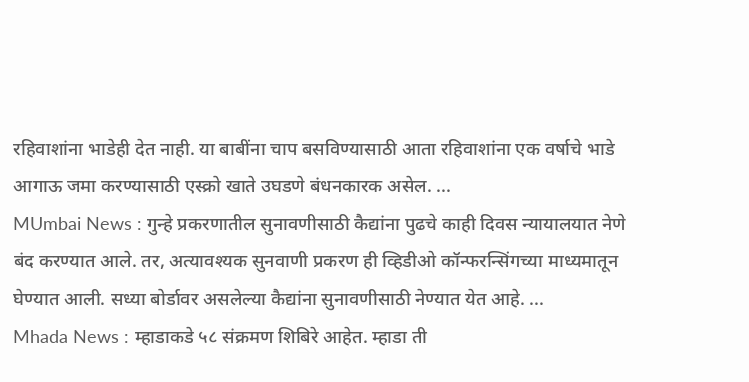रहिवाशांना भाडेही देत नाही. या बाबींना चाप बसविण्यासाठी आता रहिवाशांना एक वर्षाचे भाडे आगाऊ जमा करण्यासाठी एस्क्रो खाते उघडणे बंधनकारक असेल. ...
MUmbai News : गुन्हे प्रकरणातील सुनावणीसाठी कैद्यांना पुढचे काही दिवस न्यायालयात नेणे बंद करण्यात आले. तर, अत्यावश्यक सुनवाणी प्रकरण ही व्हिडीओ कॉन्फरन्सिंगच्या माध्यमातून घेण्यात आली. सध्या बोर्डावर असलेल्या कैद्यांना सुनावणीसाठी नेण्यात येत आहे. ...
Mhada News : म्हाडाकडे ५८ संक्रमण शिबिरे आहेत. म्हाडा ती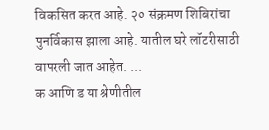विकसित करत आहे. २० संक्रमण शिबिरांचा पुनर्विकास झाला आहे. यातील घरे लॉटरीसाठी वापरली जात आहेत. ...
क आणि ड या श्रेणीतील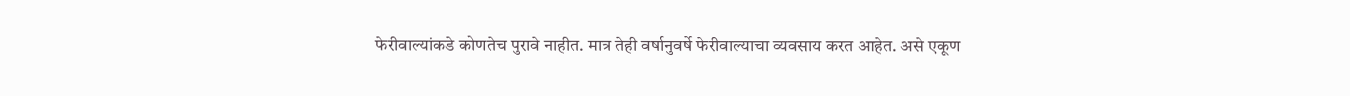फेरीवाल्यांकडे कोणतेच पुरावे नाहीत. मात्र तेही वर्षानुवर्षे फेरीवाल्याचा व्यवसाय करत आहेत. असे एकूण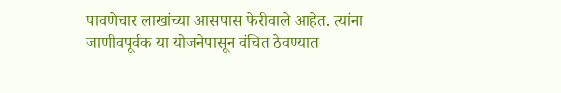पावणेचार लाखांच्या आसपास फेरीवाले आहेत. त्यांना जाणीवपूर्वक या योजनेपासून वंचित ठेवण्यात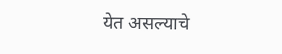येत असल्याचे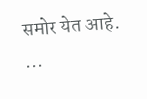समोर येत आहे. ...